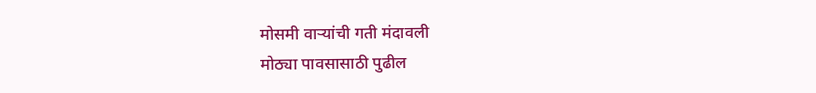मोसमी वाऱ्यांची गती मंदावली
मोठ्या पावसासाठी पुढील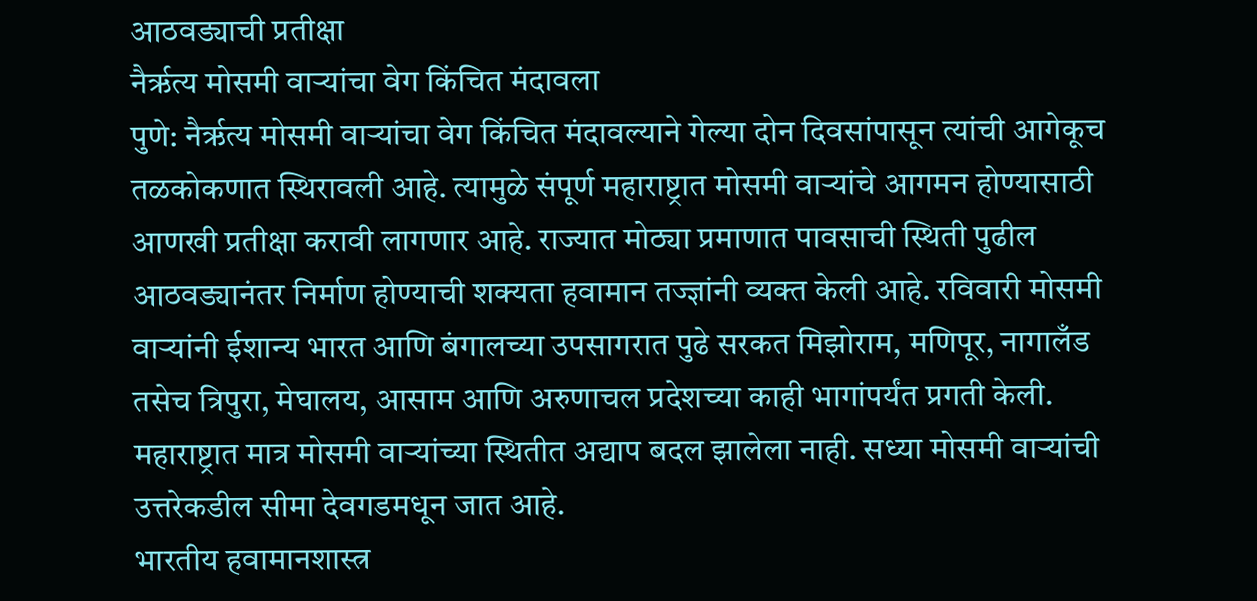आठवड्याची प्रतीक्षा
नैर्ऋत्य मोसमी वाऱ्यांचा वेग किंचित मंदावला
पुणे: नैर्ऋत्य मोसमी वाऱ्यांचा वेग किंचित मंदावल्याने गेल्या दोन दिवसांपासून त्यांची आगेकूच तळकोकणात स्थिरावली आहे. त्यामुळे संपूर्ण महाराष्ट्रात मोसमी वाऱ्यांचे आगमन होण्यासाठी आणखी प्रतीक्षा करावी लागणार आहे. राज्यात मोठ्या प्रमाणात पावसाची स्थिती पुढील आठवड्यानंतर निर्माण होण्याची शक्यता हवामान तज्ज्ञांनी व्यक्त केली आहे. रविवारी मोसमी वाऱ्यांनी ईशान्य भारत आणि बंगालच्या उपसागरात पुढे सरकत मिझोराम, मणिपूर, नागालँड तसेच त्रिपुरा, मेघालय, आसाम आणि अरुणाचल प्रदेशच्या काही भागांपर्यंत प्रगती केली. महाराष्ट्रात मात्र मोसमी वाऱ्यांच्या स्थितीत अद्याप बदल झालेला नाही. सध्या मोसमी वाऱ्यांची उत्तरेकडील सीमा देवगडमधून जात आहे.
भारतीय हवामानशास्त्र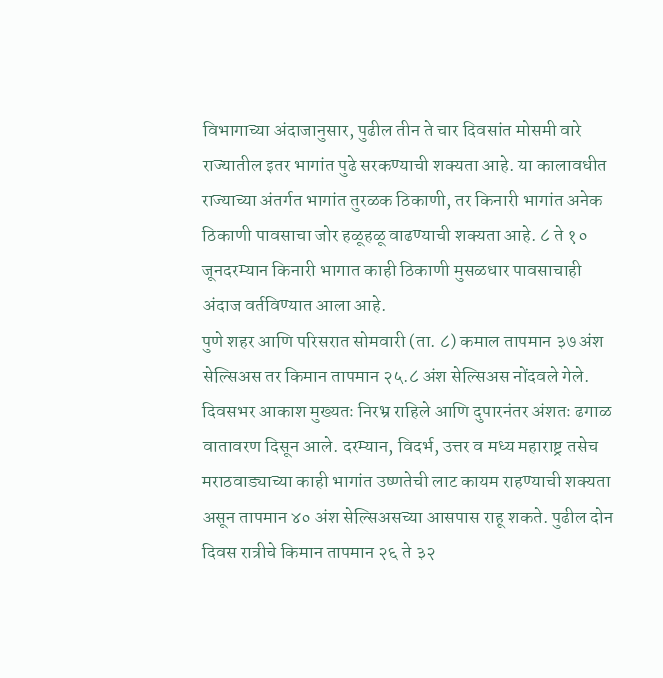विभागाच्या अंदाजानुसार, पुढील तीन ते चार दिवसांत मोसमी वारे राज्यातील इतर भागांत पुढे सरकण्याची शक्यता आहे. या कालावधीत राज्याच्या अंतर्गत भागांत तुरळक ठिकाणी, तर किनारी भागांत अनेक ठिकाणी पावसाचा जोर हळूहळू वाढण्याची शक्यता आहे. ८ ते १० जूनदरम्यान किनारी भागात काही ठिकाणी मुसळधार पावसाचाही अंदाज वर्तविण्यात आला आहे.
पुणे शहर आणि परिसरात सोमवारी (ता. ८) कमाल तापमान ३७ अंश सेल्सिअस तर किमान तापमान २५.८ अंश सेल्सिअस नोंदवले गेले. दिवसभर आकाश मुख्यतः निरभ्र राहिले आणि दुपारनंतर अंशतः ढगाळ वातावरण दिसून आले. दरम्यान, विदर्भ, उत्तर व मध्य महाराष्ट्र तसेच मराठवाड्याच्या काही भागांत उष्णतेची लाट कायम राहण्याची शक्यता असून तापमान ४० अंश सेल्सिअसच्या आसपास राहू शकते. पुढील दोन दिवस रात्रीचे किमान तापमान २६ ते ३२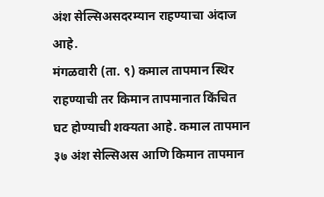अंश सेल्सिअसदरम्यान राहण्याचा अंदाज आहे.
मंगळवारी (ता. ९) कमाल तापमान स्थिर राहण्याची तर किमान तापमानात किंचित घट होण्याची शक्यता आहे. कमाल तापमान ३७ अंश सेल्सिअस आणि किमान तापमान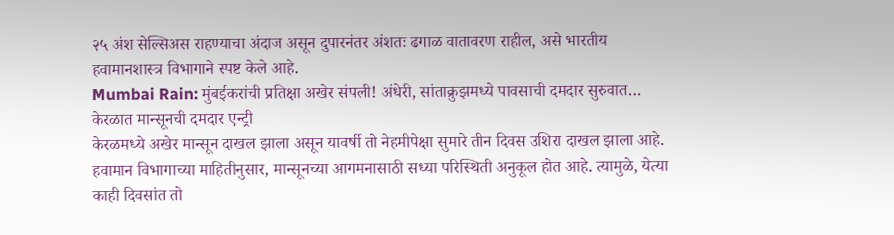२५ अंश सेल्सिअस राहण्याचा अंदाज असून दुपारनंतर अंशतः ढगाळ वातावरण राहील, असे भारतीय हवामानशास्त्र विभागाने स्पष्ट केले आहे.
Mumbai Rain: मुंबईकरांची प्रतिक्षा अखेर संपली! अंधेरी, सांताक्रुझमध्ये पावसाची दमदार सुरुवात…
केरळात मान्सूनची दमदार एन्ट्री
केरळमध्ये अखेर मान्सून दाखल झाला असून यावर्षी तो नेहमीपेक्षा सुमारे तीन दिवस उशिरा दाखल झाला आहे. हवामान विभागाच्या माहितीनुसार, मान्सूनच्या आगमनासाठी सध्या परिस्थिती अनुकूल होत आहे. त्यामुळे, येत्या काही दिवसांत तो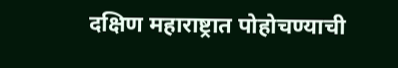दक्षिण महाराष्ट्रात पोहोचण्याची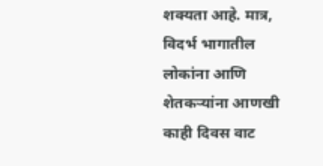शक्यता आहे. मात्र, विदर्भ भागातील लोकांना आणि शेतकऱ्यांना आणखी काही दिवस वाट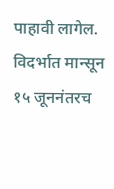पाहावी लागेल. विदर्भात मान्सून १५ जूननंतरच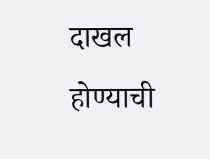दाखल होण्याची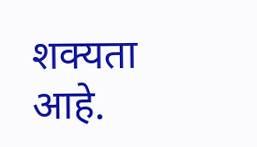शक्यता आहे.